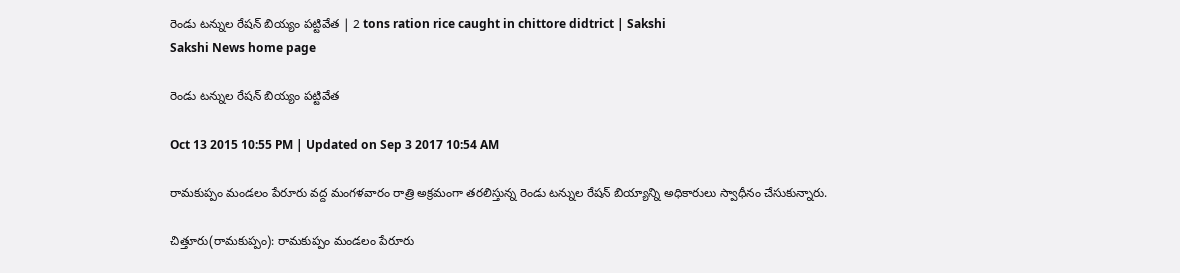రెండు టన్నుల రేషన్ బియ్యం పట్టివేత | 2 tons ration rice caught in chittore didtrict | Sakshi
Sakshi News home page

రెండు టన్నుల రేషన్ బియ్యం పట్టివేత

Oct 13 2015 10:55 PM | Updated on Sep 3 2017 10:54 AM

రామకుప్పం మండలం పేరూరు వద్ద మంగళవారం రాత్రి అక్రమంగా తరలిస్తున్న రెండు టన్నుల రేషన్ బియ్యాన్ని అధికారులు స్వాధీనం చేసుకున్నారు.

చిత్తూరు(రామకుప్పం): రామకుప్పం మండలం పేరూరు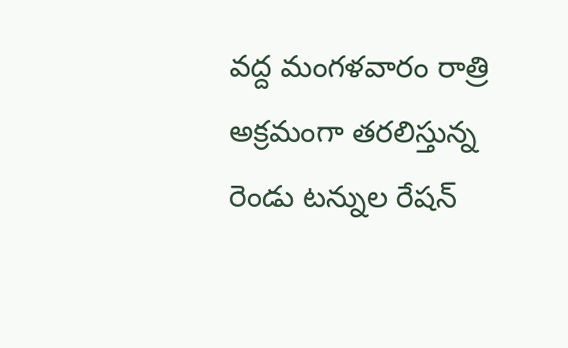వద్ద మంగళవారం రాత్రి అక్రమంగా తరలిస్తున్న రెండు టన్నుల రేషన్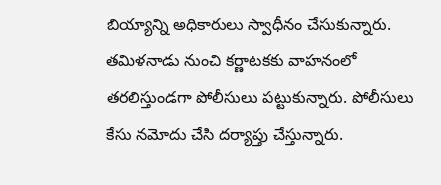బియ్యాన్ని అధికారులు స్వాధీనం చేసుకున్నారు. తమిళనాడు నుంచి కర్ణాటకకు వాహనంలో తరలిస్తుండగా పోలీసులు పట్టుకున్నారు. పోలీసులు కేసు నమోదు చేసి దర్యాప్తు చేస్తున్నారు.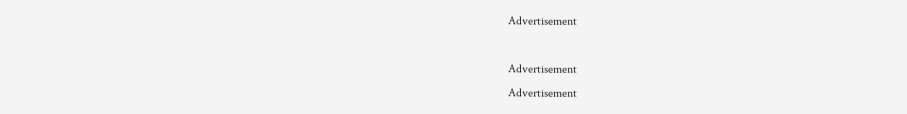Advertisement

Advertisement
Advertisement